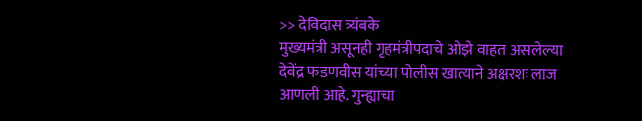>> देविदास त्र्यंबके
मुख्यमंत्री असूनही गृहमंत्रीपदाचे ओझे वाहत असलेल्या देवेंद्र फडणवीस यांच्या पोलीस खात्याने अक्षरशः लाज आणली आहे. गुन्ह्याचा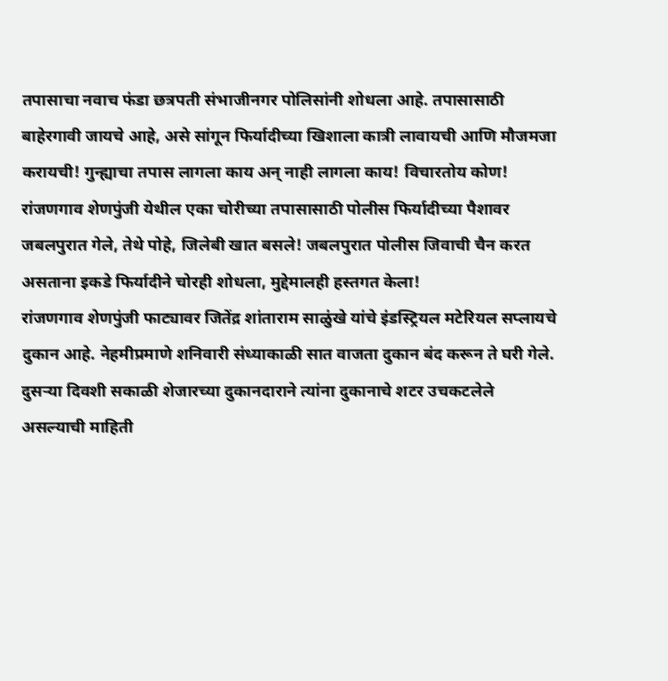तपासाचा नवाच फंडा छत्रपती संभाजीनगर पोलिसांनी शोधला आहे. तपासासाठी बाहेरगावी जायचे आहे, असे सांगून फिर्यादीच्या खिशाला कात्री लावायची आणि मौजमजा करायची! गुन्ह्याचा तपास लागला काय अन् नाही लागला काय! विचारतोय कोण! रांजणगाव शेणपुंजी येथील एका चोरीच्या तपासासाठी पोलीस फिर्यादीच्या पैशावर जबलपुरात गेले, तेथे पोहे, जिलेबी खात बसले! जबलपुरात पोलीस जिवाची चैन करत असताना इकडे फिर्यादीने चोरही शोधला, मुद्देमालही हस्तगत केला!
रांजणगाव शेणपुंजी फाट्यावर जितेंद्र शांताराम साळुंखे यांचे इंडस्ट्रियल मटेरियल सप्लायचे दुकान आहे. नेहमीप्रमाणे शनिवारी संध्याकाळी सात वाजता दुकान बंद करून ते घरी गेले. दुसऱ्या दिवशी सकाळी शेजारच्या दुकानदाराने त्यांना दुकानाचे शटर उचकटलेले असल्याची माहिती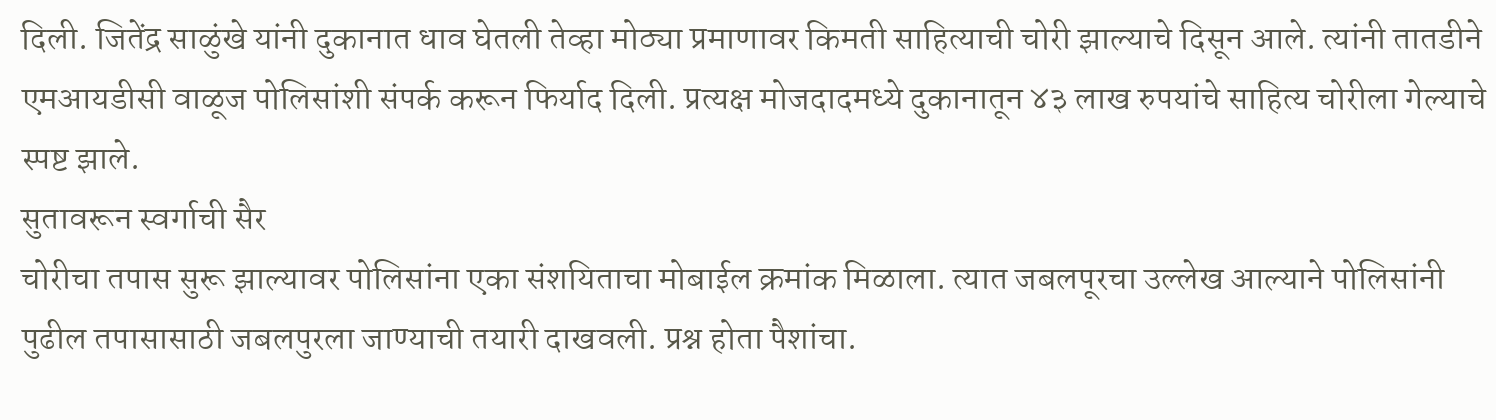दिली. जितेंद्र साळुंखे यांनी दुकानात धाव घेतली तेव्हा मोठ्या प्रमाणावर किमती साहित्याची चोरी झाल्याचे दिसून आले. त्यांनी तातडीने एमआयडीसी वाळूज पोलिसांशी संपर्क करून फिर्याद दिली. प्रत्यक्ष मोजदादमध्ये दुकानातून ४३ लाख रुपयांचे साहित्य चोरीला गेल्याचे स्पष्ट झाले.
सुतावरून स्वर्गाची सैर
चोरीचा तपास सुरू झाल्यावर पोलिसांना एका संशयिताचा मोबाईल क्रमांक मिळाला. त्यात जबलपूरचा उल्लेख आल्याने पोलिसांनी पुढील तपासासाठी जबलपुरला जाण्याची तयारी दाखवली. प्रश्न होता पैशांचा.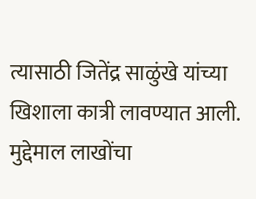त्यासाठी जितेंद्र साळुंखे यांच्या खिशाला कात्री लावण्यात आली. मुद्देमाल लाखोंचा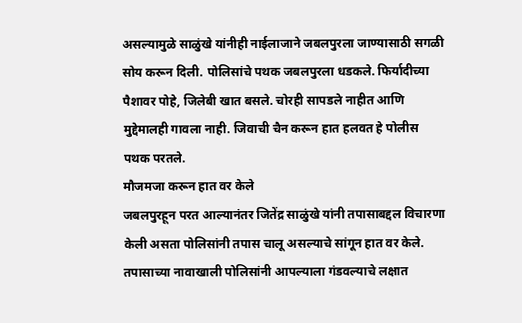असल्यामुळे साळुंखे यांनीही नाईलाजाने जबलपुरला जाण्यासाठी सगळी सोय करून दिली. पोलिसांचे पथक जबलपुरला धडकले. फिर्यादीच्या पैशावर पोहे, जिलेबी खात बसले. चोरही सापडले नाहीत आणि मुद्देमालही गावला नाही. जिवाची चैन करून हात हलवत हे पोलीस पथक परतले.
मौजमजा करून हात वर केले
जबलपुरहून परत आल्यानंतर जितेंद्र साळुंखे यांनी तपासाबद्दल विचारणा केली असता पोलिसांनी तपास चालू असल्याचे सांगून हात वर केले. तपासाच्या नावाखाली पोलिसांनी आपल्याला गंडवल्याचे लक्षात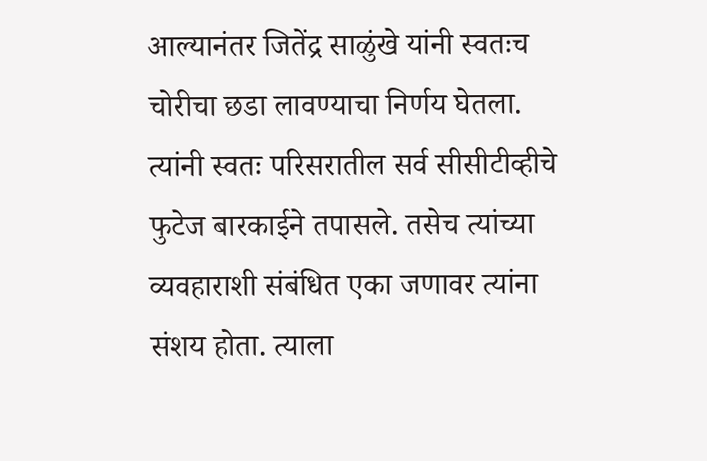आल्यानंतर जितेंद्र साळुंखे यांनी स्वतःच चोरीचा छडा लावण्याचा निर्णय घेतला. त्यांनी स्वतः परिसरातील सर्व सीसीटीव्हीचे फुटेज बारकाईने तपासले. तसेच त्यांच्या व्यवहाराशी संबंधित एका जणावर त्यांना संशय होता. त्याला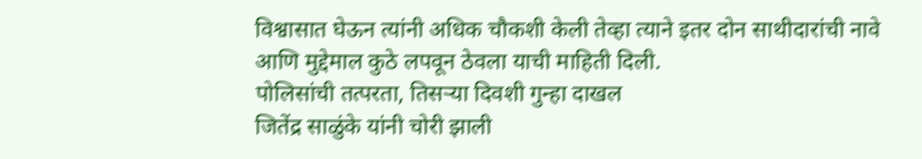विश्वासात घेऊन त्यांनी अधिक चौकशी केली तेव्हा त्याने इतर दोन साथीदारांची नावे आणि मुद्देमाल कुठे लपवून ठेवला याची माहिती दिली.
पोलिसांची तत्परता, तिसऱ्या दिवशी गुन्हा दाखल
जितेंद्र साळुंके यांनी चोरी झाली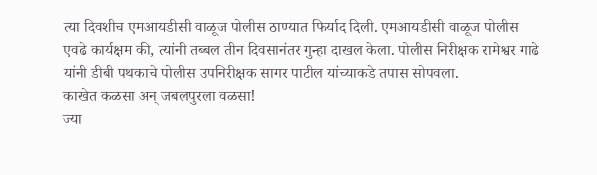त्या दिवशीच एमआयडीसी वाळूज पोलीस ठाण्यात फिर्याद दिली. एमआयडीसी वाळूज पोलीस एवढे कार्यक्षम की, त्यांनी तब्बल तीन दिवसानंतर गुन्हा दाखल केला. पोलीस निरीक्षक रामेश्वर गाढे यांनी डीबी पथकाचे पोलीस उपनिरीक्षक सागर पाटील यांच्याकडे तपास सोपवला.
काखेत कळसा अन् जबलपुरला वळसा!
ज्या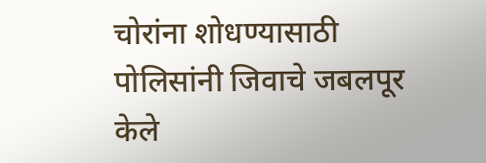चोरांना शोधण्यासाठी पोलिसांनी जिवाचे जबलपूर केले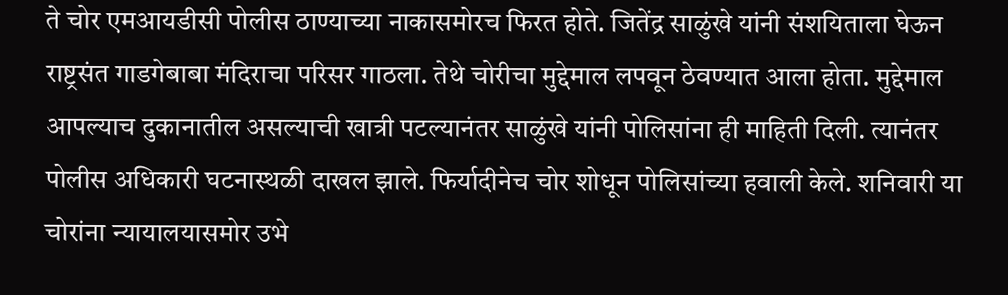ते चोर एमआयडीसी पोलीस ठाण्याच्या नाकासमोरच फिरत होते. जितेंद्र साळुंखे यांनी संशयिताला घेऊन राष्ट्रसंत गाडगेबाबा मंदिराचा परिसर गाठला. तेथे चोरीचा मुद्देमाल लपवून ठेवण्यात आला होता. मुद्देमाल आपल्याच दुकानातील असल्याची खात्री पटल्यानंतर साळुंखे यांनी पोलिसांना ही माहिती दिली. त्यानंतर पोलीस अधिकारी घटनास्थळी दाखल झाले. फिर्यादीनेच चोर शोधून पोलिसांच्या हवाली केले. शनिवारी या चोरांना न्यायालयासमोर उभे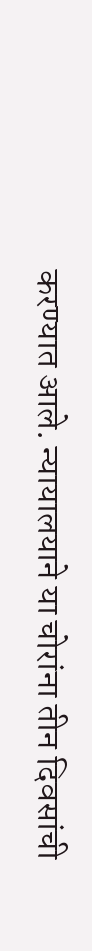करण्यात आले. न्यायालयाने या चोरांना तीन दिवसांची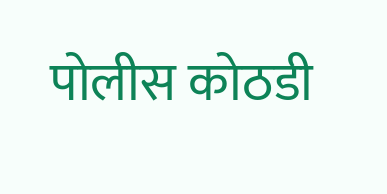पोलीस कोठडी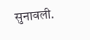सुनावली.